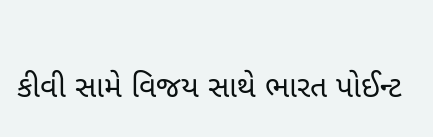કીવી સામે વિજય સાથે ભારત પોઈન્ટ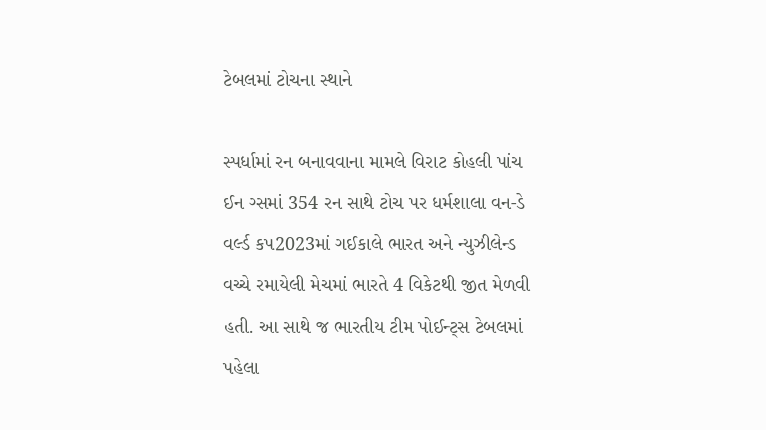ટેબલમાં ટોચના સ્થાને

સ્પર્ધામાં રન બનાવવાના મામલે વિરાટ કોહલી પાંચ ઈન ગ્સમાં 354 રન સાથે ટોચ પર ધર્મશાલા વન-ડે વર્લ્ડ કપ2023માં ગઈકાલે ભારત અને ન્યુઝીલેન્ડ વચ્ચે રમાયેલી મેચમાં ભારતે 4 વિકેટથી જીત મેળવી હતી. આ સાથે જ ભારતીય ટીમ પોઈન્ટ્સ ટેબલમાં પહેલા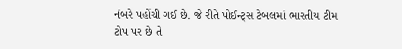નંબરે પહોંચી ગઈ છે. જે રીતે પોઈન્ટ્સ ટેબલમાં ભારતીય ટીમ ટોપ પર છે તે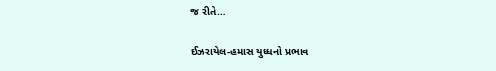જ રીતે…

ઈઝરાયેલ-હમાસ યુધ્ધનો પ્રભાવ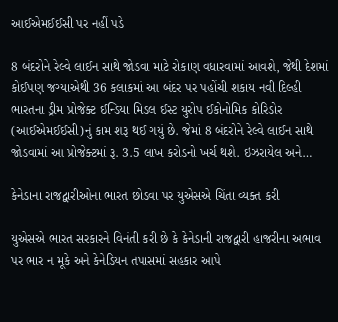આઈએમઈઈસી પર નહીં પડે

8 બંદરોને રેલ્વે લાઈન સાથે જોડવા માટે રોકાણ વધારવામાં આવશે, જેથી દેશમાં કોઈપણ જગ્યાએથી 36 કલાકમાં આ બંદર પર પહોંચી શકાય નવી દિલ્હી ભારતના ડ્રીમ પ્રોજેક્ટ ઈન્ડિયા મિડલ ઈસ્ટ યુરોપ ઈકોનોમિક કોરિડોર (આઈએમઈઈસી)નું કામ શરૂ થઈ ગયું છે. જેમાં 8 બંદરોને રેલ્વે લાઈન સાથે જોડવામાં આ પ્રોજેક્ટમાં રૂ. 3.5 લાખ કરોડનો ખર્ચ થશે. ઇઝરાયેલ અને…

કેનેડાના રાજદ્વારીઓના ભારત છોડવા પર યુએસએ ચિંતા વ્યક્ત કરી

યુએસએ ભારત સરકારને વિનંતી કરી છે કે કેનેડાની રાજદ્વારી હાજરીના અભાવ પર ભાર ન મૂકે અને કેનેડિયન તપાસમાં સહકાર આપે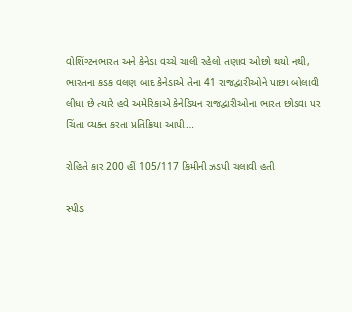વોશિંગ્ટનભારત અને કેનેડા વચ્ચે ચાલી રહેલો તણાવ ઓછો થયો નથી, ભારતના કડક વલણ બાદ કેનેડાએ તેના 41 રાજદ્વારીઓને પાછા બોલાવી લીધા છે ત્યારે હવે અમેરિકાએ કેનેડિયન રાજદ્વારીઓના ભારત છોડવા પર ચિંતા વ્યક્ત કરતા પ્રતિક્રિયા આપી…

રોહિતે કાર 200 હીં 105/117 કિમીની ઝડપી ચલાવી હતી

સ્પીડ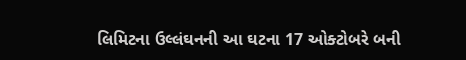લિમિટના ઉલ્લંઘનની આ ઘટના 17 ઓક્ટોબરે બની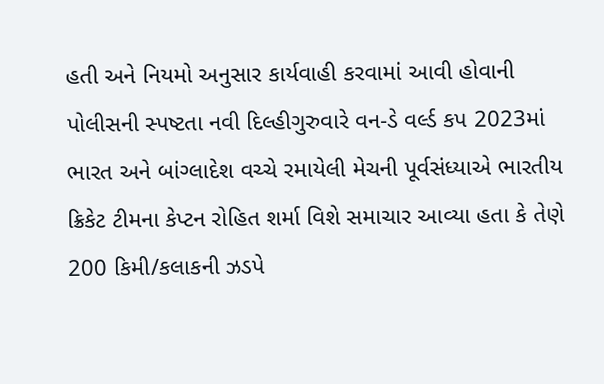હતી અને નિયમો અનુસાર કાર્યવાહી કરવામાં આવી હોવાની પોલીસની સ્પષ્ટતા નવી દિલ્હીગુરુવારે વન-ડે વર્લ્ડ કપ 2023માં ભારત અને બાંગ્લાદેશ વચ્ચે રમાયેલી મેચની પૂર્વસંધ્યાએ ભારતીય ક્રિકેટ ટીમના કેપ્ટન રોહિત શર્મા વિશે સમાચાર આવ્યા હતા કે તેણે 200 કિમી/કલાકની ઝડપે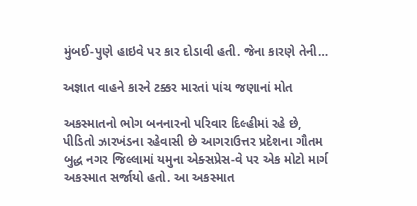મુંબઈ-પુણે હાઇવે પર કાર દોડાવી હતી. જેના કારણે તેની…

અજ્ઞાત વાહને કારને ટક્કર મારતાં પાંચ જણાનાં મોત

અકસ્માતનો ભોગ બનનારનો પરિવાર દિલ્હીમાં રહે છે, પીડિતો ઝારખંડના રહેવાસી છે આગરાઉત્તર પ્રદેશના ગૌતમ બુદ્ધ નગર જિલ્લામાં યમુના એક્સપ્રેસ-વે પર એક મોટો માર્ગ અકસ્માત સર્જાયો હતો. આ અકસ્માત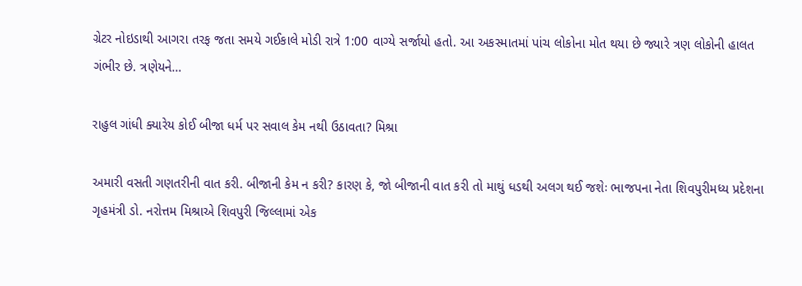ગ્રેટર નોઇડાથી આગરા તરફ જતા સમયે ગઈકાલે મોડી રાત્રે 1:00 વાગ્યે સર્જાયો હતો. આ અકસ્માતમાં પાંચ લોકોના મોત થયા છે જ્યારે ત્રણ લોકોની હાલત ગંભીર છે. ત્રણેયને…

રાહુલ ગાંધી ક્યારેય કોઈ બીજા ધર્મ પર સવાલ કેમ નથી ઉઠાવતા? મિશ્રા

અમારી વસતી ગણતરીની વાત કરી. બીજાની કેમ ન કરી? કારણ કે, જો બીજાની વાત કરી તો માથું ધડથી અલગ થઈ જશેઃ ભાજપના નેતા શિવપુરીમધ્ય પ્રદેશના ગૃહમંત્રી ડો. નરોત્તમ મિશ્રાએ શિવપુરી જિલ્લામાં એક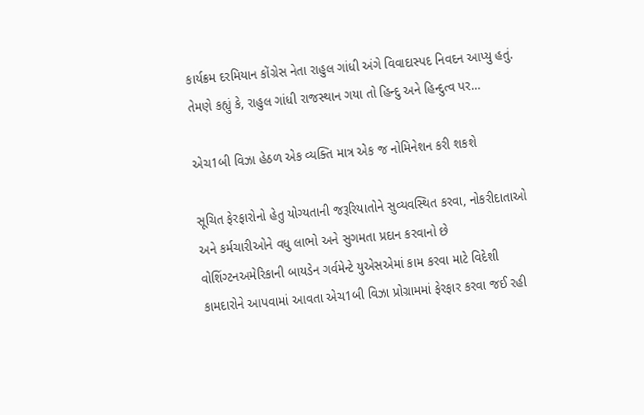કાર્યક્રમ દરમિયાન કોંગ્રેસ નેતા રાહુલ ગાંધી અંગે વિવાદાસ્પદ નિવદન આપ્યુ હતું. તેમણે કહ્યું કે, રાહુલ ગાંધી રાજસ્થાન ગયા તો હિન્દુ અને હિન્દુત્વ પર…

એચ1બી વિઝા હેઠળ એક વ્યક્તિ માત્ર એક જ નોમિનેશન કરી શકશે

સૂચિત ફેરફારોનો હેતુ યોગ્યતાની જરૂરિયાતોને સુવ્યવસ્થિત કરવા, નોકરીદાતાઓ અને કર્મચારીઓને વધુ લાભો અને સુગમતા પ્રદાન કરવાનો છે વોશિંગ્ટનઅમેરિકાની બાયડેન ગર્વમેન્ટે યુએસએમાં કામ કરવા માટે વિદેશી કામદારોને આપવામાં આવતા એચ1બી વિઝા પ્રોગ્રામમાં ફેરફાર કરવા જઈ રહી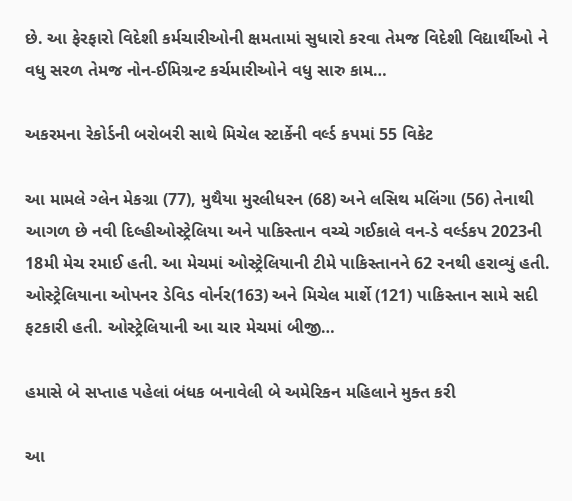છે. આ ફેરફારો વિદેશી કર્મચારીઓની ક્ષમતામાં સુધારો કરવા તેમજ વિદેશી વિદ્યાર્થીઓ ને વધુ સરળ તેમજ નોન-ઈમિગ્રન્ટ કર્ચમારીઓને વધુ સારુ કામ…

અકરમના રેકોર્ડની બરોબરી સાથે મિચેલ સ્ટાર્કેની વર્લ્ડ કપમાં 55 વિકેટ

આ મામલે ગ્લેન મેકગ્રા (77), મુથૈયા મુરલીધરન (68) અને લસિથ મલિંગા (56) તેનાથી આગળ છે નવી દિલ્હીઓસ્ટ્રેલિયા અને પાકિસ્તાન વચ્ચે ગઈકાલે વન-ડે વર્લ્ડકપ 2023ની 18મી મેચ રમાઈ હતી. આ મેચમાં ઓસ્ટ્રેલિયાની ટીમે પાકિસ્તાનને 62 રનથી હરાવ્યું હતી. ઓસ્ટ્રેલિયાના ઓપનર ડેવિડ વોર્નર(163) અને મિચેલ માર્શે (121) પાકિસ્તાન સામે સદી ફટકારી હતી. ઓસ્ટ્રેલિયાની આ ચાર મેચમાં બીજી…

હમાસે બે સપ્તાહ પહેલાં બંધક બનાવેલી બે અમેરિકન મહિલાને મુક્ત કરી

આ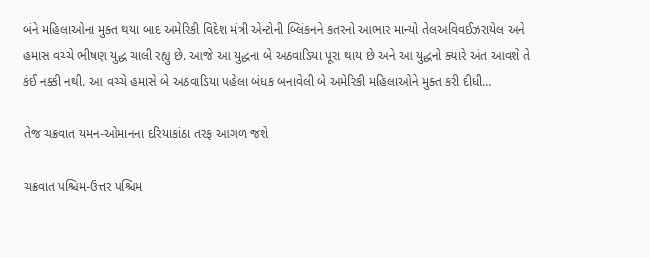બંને મહિલાઓના મુક્ત થયા બાદ અમેરિકી વિદેશ મંત્રી એન્ટોની બ્લિંકનને કતરનો આભાર માન્યો તેલઅવિવઈઝરાયેલ અને હમાસ વચ્ચે ભીષણ યુદ્ધ ચાલી રહ્યુ છે. આજે આ યુદ્ધના બે અઠવાડિયા પૂરા થાય છે અને આ યુદ્ધનો ક્યારે અંત આવશે તે કંઈ નક્કી નથી. આ વચ્ચે હમાસે બે અઠવાડિયા પહેલા બંધક બનાવેલી બે અમેરિકી મહિલાઓને મુક્ત કરી દીધી…

તેજ ચક્રવાત યમન-ઓમાનના દરિયાકાંઠા તરફ આગળ જશે

ચક્રવાત પશ્ચિમ-ઉત્તર પશ્ચિમ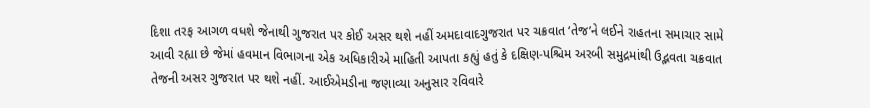દિશા તરફ આગળ વધશે જેનાથી ગુજરાત પર કોઈ અસર થશે નહીં અમદાવાદગુજરાત પર ચક્રવાત ‘તેજ’ને લઈને રાહતના સમાચાર સામે આવી રહ્યા છે જેમાં હવમાન વિભાગના એક અધિકારીએ માહિતી આપતા કહ્યું હતું કે દક્ષિણ-પશ્ચિમ અરબી સમુદ્રમાંથી ઉદ્ભવતા ચક્રવાત તેજની અસર ગુજરાત પર થશે નહીં. આઈએમડીના જણાવ્યા અનુસાર રવિવારે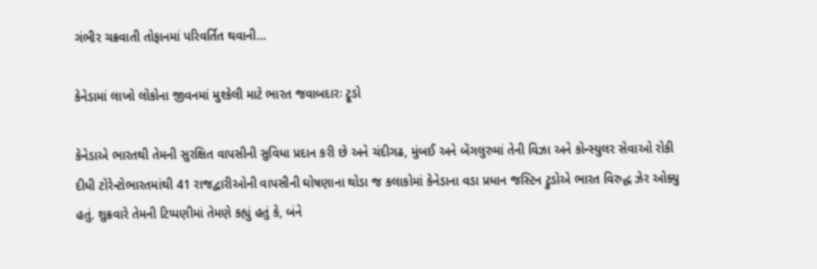ગંભીર ચક્રવાતી તોફાનમાં પરિવર્તિત થવાની…

કેનેડામાં લાખો લોકોના જીવનમાં મુશ્કેલી માટે ભારત જવાબદારઃ ટ્રૂડો

કેનેડાએ ભારતથી તેમની સુરક્ષિત વાપસીની સુવિધા પ્રદાન કરી છે અને ચંદીગઢ, મુંબઈ અને બેંગલુરુમાં તેની વિઝા અને કોન્સ્યુલર સેવાઓ રોકી દીધી ટોરેન્ટોભારતમાંથી 41 રાજદ્વારીઓની વાપસીની ઘોષણાના થોડા જ કલાકોમાં કેનેડાના વડા પ્રધાન જસ્ટિન ટ્રુડોએ ભારત વિરુદ્ધ ઝેર ઓક્યુ હતું. શુક્રવારે તેમની ટિપ્પણીમાં તેમણે કહ્યું હતું કે, બંને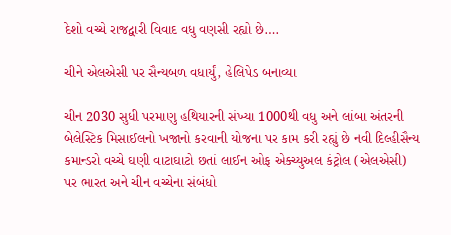દેશો વચ્ચે રાજદ્વારી વિવાદ વધુ વણસી રહ્યો છે….

ચીને એલએસી પર સૈન્યબળ વધાર્યું, હેલિપેડ બનાવ્યા

ચીન 2030 સુધી પરમાણુ હથિયારની સંખ્યા 1000થી વધુ અને લાંબા અંતરની બેલેસ્ટિક મિસાઈલનો ખજાનો કરવાની યોજના પર કામ કરી રહ્યું છે નવી દિલ્હીસૈન્ય કમાન્ડરો વચ્ચે ઘણી વાટાઘાટો છતાં લાઈન ઓફ એક્ચ્યુઅલ કંટ્રોલ (એલએસી) પર ભારત અને ચીન વચ્ચેના સંબંધો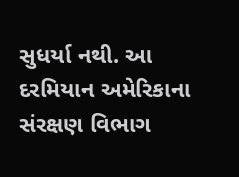સુધર્યા નથી. આ દરમિયાન અમેરિકાના સંરક્ષણ વિભાગ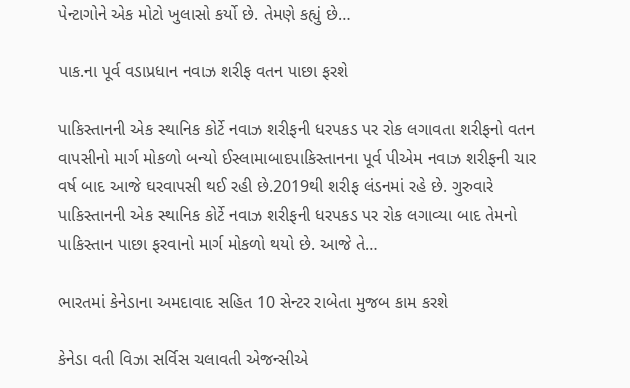પેન્ટાગોને એક મોટો ખુલાસો કર્યો છે. તેમણે કહ્યું છે…

પાક.ના પૂર્વ વડાપ્રધાન નવાઝ શરીફ વતન પાછા ફરશે

પાકિસ્તાનની એક સ્થાનિક કોર્ટે નવાઝ શરીફની ધરપકડ પર રોક લગાવતા શરીફનો વતન વાપસીનો માર્ગ મોકળો બન્યો ઈસ્લામાબાદપાકિસ્તાનના પૂર્વ પીએમ નવાઝ શરીફની ચાર વર્ષ બાદ આજે ઘરવાપસી થઈ રહી છે.2019થી શરીફ લંડનમાં રહે છે. ગુરુવારે પાકિસ્તાનની એક સ્થાનિક કોર્ટે નવાઝ શરીફની ધરપકડ પર રોક લગાવ્યા બાદ તેમનો પાકિસ્તાન પાછા ફરવાનો માર્ગ મોકળો થયો છે. આજે તે…

ભારતમાં કેનેડાના અમદાવાદ સહિત 10 સેન્ટર રાબેતા મુજબ કામ કરશે

કેનેડા વતી વિઝા સર્વિસ ચલાવતી એજન્સીએ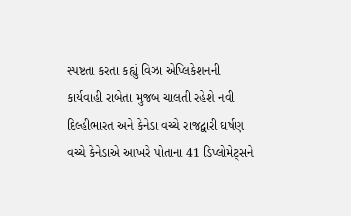સ્પષ્ટતા કરતા કહ્યું વિઝા એપ્લિકેશનની કાર્યવાહી રાબેતા મુજબ ચાલતી રહેશે નવી દિલ્હીભારત અને કેનેડા વચ્ચે રાજદ્વારી ઘર્ષણ વચ્ચે કેનેડાએ આખરે પોતાના 41 ડિપ્લોમેટ્સને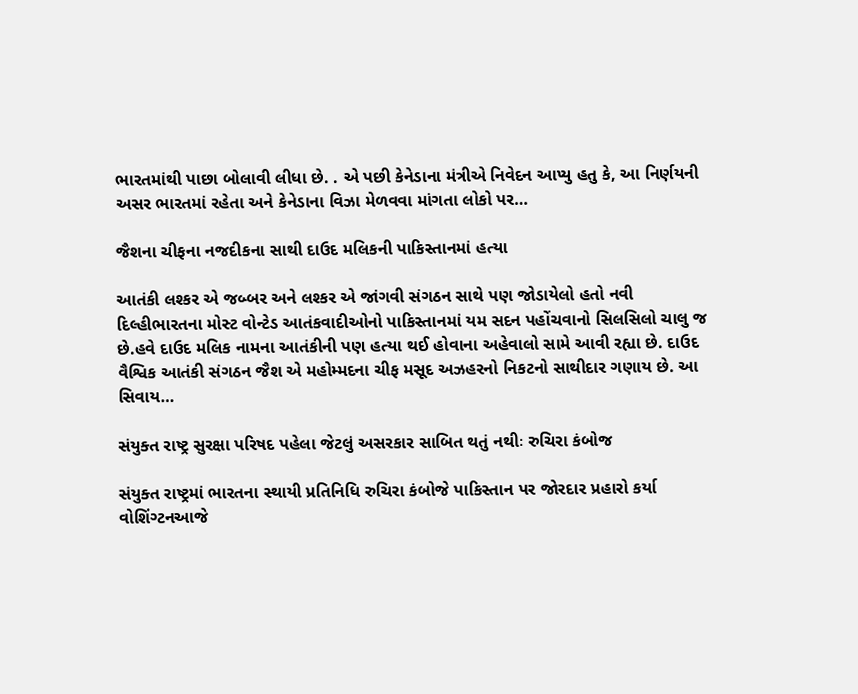ભારતમાંથી પાછા બોલાવી લીધા છે. . એ પછી કેનેડાના મંત્રીએ નિવેદન આપ્યુ હતુ કે, આ નિર્ણયની અસર ભારતમાં રહેતા અને કેનેડાના વિઝા મેળવવા માંગતા લોકો પર…

જૈશના ચીફના નજદીકના સાથી દાઉદ મલિકની પાકિસ્તાનમાં હત્યા

આતંકી લશ્કર એ જબ્બર અને લશ્કર એ જાંગવી સંગઠન સાથે પણ જોડાયેલો હતો નવી દિલ્હીભારતના મોસ્ટ વોન્ટેડ આતંકવાદીઓનો પાકિસ્તાનમાં યમ સદન પહોંચવાનો સિલસિલો ચાલુ જ છે.હવે દાઉદ મલિક નામના આતંકીની પણ હત્યા થઈ હોવાના અહેવાલો સામે આવી રહ્યા છે. દાઉદ વૈશ્વિક આતંકી સંગઠન જૈશ એ મહોમ્મદના ચીફ મસૂદ અઝહરનો નિકટનો સાથીદાર ગણાય છે. આ સિવાય…

સંયુક્ત રાષ્ટ્ર સુરક્ષા પરિષદ પહેલા જેટલું અસરકાર સાબિત થતું નથીઃ રુચિરા કંબોજ

સંયુક્ત રાષ્ટ્રમાં ભારતના સ્થાયી પ્રતિનિધિ રુચિરા કંબોજે પાકિસ્તાન પર જોરદાર પ્રહારો કર્યા વોશિંગ્ટનઆજે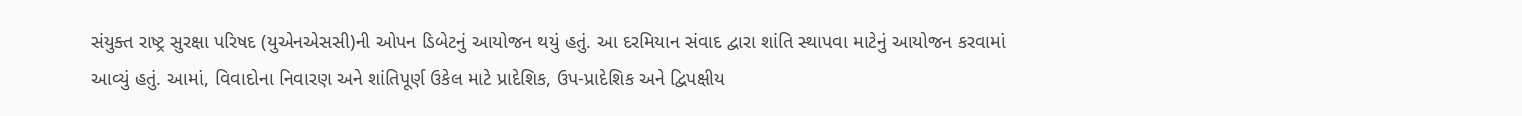સંયુક્ત રાષ્ટ્ર સુરક્ષા પરિષદ (યુએનએસસી)ની ઓપન ડિબેટનું આયોજન થયું હતું. આ દરમિયાન સંવાદ દ્વારા શાંતિ સ્થાપવા માટેનું આયોજન કરવામાં આવ્યું હતું. આમાં, વિવાદોના નિવારણ અને શાંતિપૂર્ણ ઉકેલ માટે પ્રાદેશિક, ઉપ-પ્રાદેશિક અને દ્વિપક્ષીય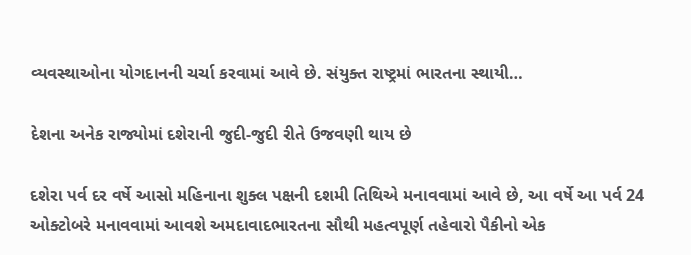વ્યવસ્થાઓના યોગદાનની ચર્ચા કરવામાં આવે છે. સંયુક્ત રાષ્ટ્રમાં ભારતના સ્થાયી…

દેશના અનેક રાજ્યોમાં દશેરાની જુદી-જુદી રીતે ઉજવણી થાય છે

દશેરા પર્વ દર વર્ષે આસો મહિનાના શુક્લ પક્ષની દશમી તિથિએ મનાવવામાં આવે છે, આ વર્ષે આ પર્વ 24 ઓક્ટોબરે મનાવવામાં આવશે અમદાવાદભારતના સૌથી મહત્વપૂર્ણ તહેવારો પૈકીનો એક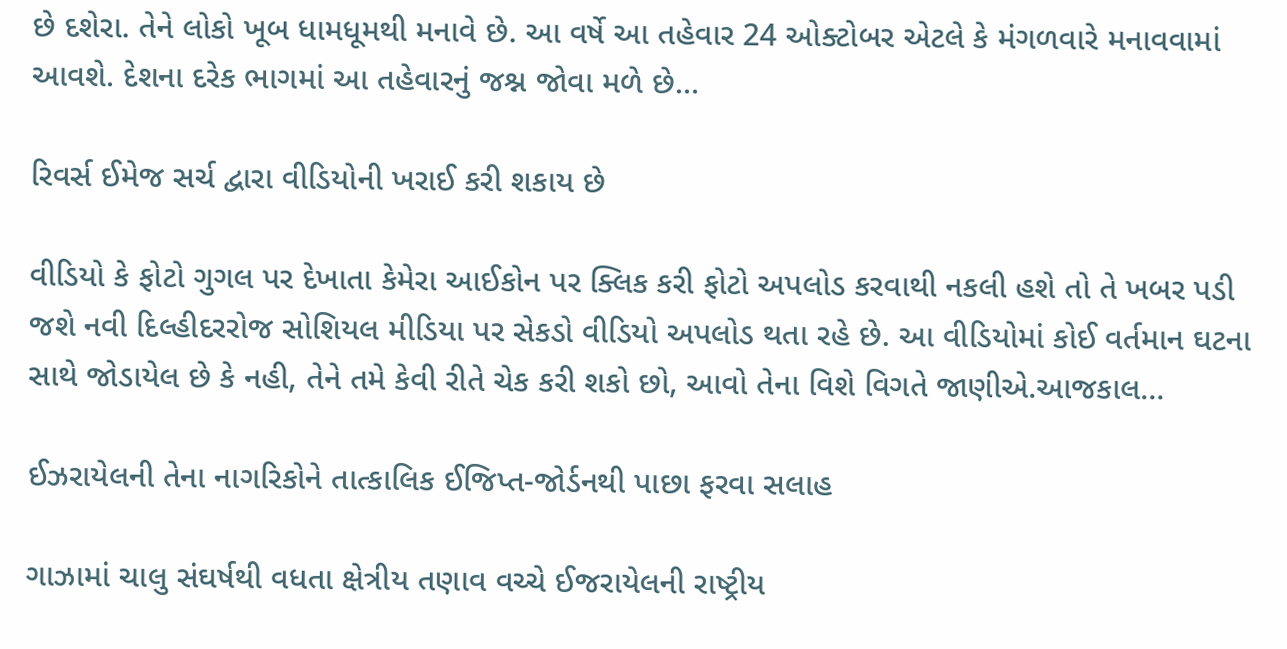છે દશેરા. તેને લોકો ખૂબ ધામધૂમથી મનાવે છે. આ વર્ષે આ તહેવાર 24 ઓક્ટોબર એટલે કે મંગળવારે મનાવવામાં આવશે. દેશના દરેક ભાગમાં આ તહેવારનું જશ્ન જોવા મળે છે…

રિવર્સ ઈમેજ સર્ચ દ્વારા વીડિયોની ખરાઈ કરી શકાય છે

વીડિયો કે ફોટો ગુગલ પર દેખાતા કેમેરા આઈકોન પર ક્લિક કરી ફોટો અપલોડ કરવાથી નકલી હશે તો તે ખબર પડી જશે નવી દિલ્હીદરરોજ સોશિયલ મીડિયા પર સેકડો વીડિયો અપલોડ થતા રહે છે. આ વીડિયોમાં કોઈ વર્તમાન ઘટના સાથે જોડાયેલ છે કે નહી, તેને તમે કેવી રીતે ચેક કરી શકો છો, આવો તેના વિશે વિગતે જાણીએ.આજકાલ…

ઈઝરાયેલની તેના નાગરિકોને તાત્કાલિક ઈજિપ્ત-જોર્ડનથી પાછા ફરવા સલાહ

ગાઝામાં ચાલુ સંઘર્ષથી વધતા ક્ષેત્રીય તણાવ વચ્ચે ઈજરાયેલની રાષ્ટ્રીય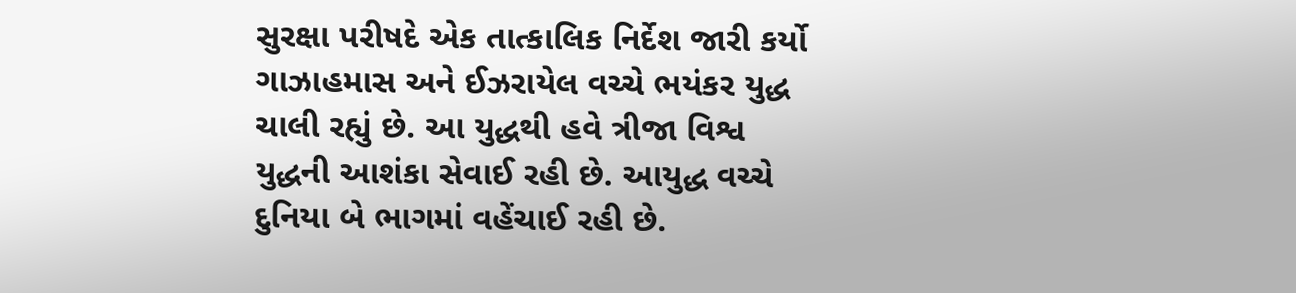સુરક્ષા પરીષદે એક તાત્કાલિક નિર્દેશ જારી કર્યો ગાઝાહમાસ અને ઈઝરાયેલ વચ્ચે ભયંકર યુદ્ધ ચાલી રહ્યું છે. આ યુદ્ધથી હવે ત્રીજા વિશ્વ યુદ્ધની આશંકા સેવાઈ રહી છે. આયુદ્ધ વચ્ચે દુનિયા બે ભાગમાં વહેંચાઈ રહી છે.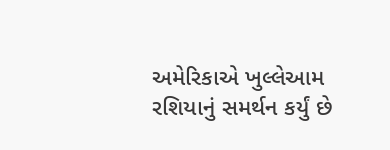અમેરિકાએ ખુલ્લેઆમ રશિયાનું સમર્થન કર્યું છે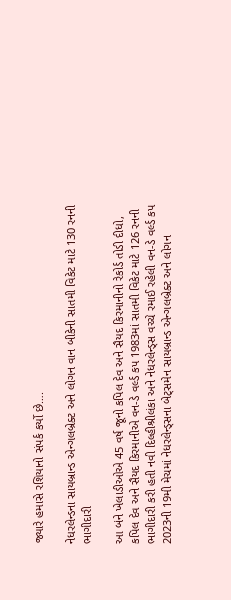જ્યારે હમાસે રશિયાનો સંપર્ક કર્યો છે….

નેધરલેન્ડના સાયબ્રાન્ડ એન્ગલબ્રેક્ટ અને લોગન વાન બીકેની સાતમી વિકેટ માટે 130 રનની ભાગીદારી

આ બંને ખેલાડીઓએ 45 વર્ષ જૂનો કપિલ દેવ અને સૈયદ કિરમાનીનો રેકોર્ડ તોડી દીધો, કપિલ દેવ અને સૈયદ કિરમાનીએ વન-ડે વર્લ્ડ કપ 1983માં સાતમી વિકેટ માટે 126 રનની ભાગીદારી કરી હતી નવી દિલ્હીશ્રીલંકા અને નેધરલેન્ડ્સ વચ્ચે રમાઈ રહેલી વન-ડે વર્લ્ડ કપ 2023ની 19મી મેચમાં નેધરલેન્ડ્સના બેટ્સમેન સાયબ્રાન્ડ એન્ગલબ્રેક્ટ અને લોગન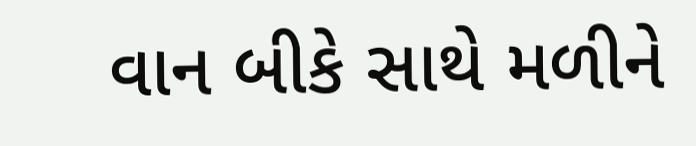વાન બીકે સાથે મળીને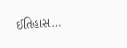ઈતિહાસ…